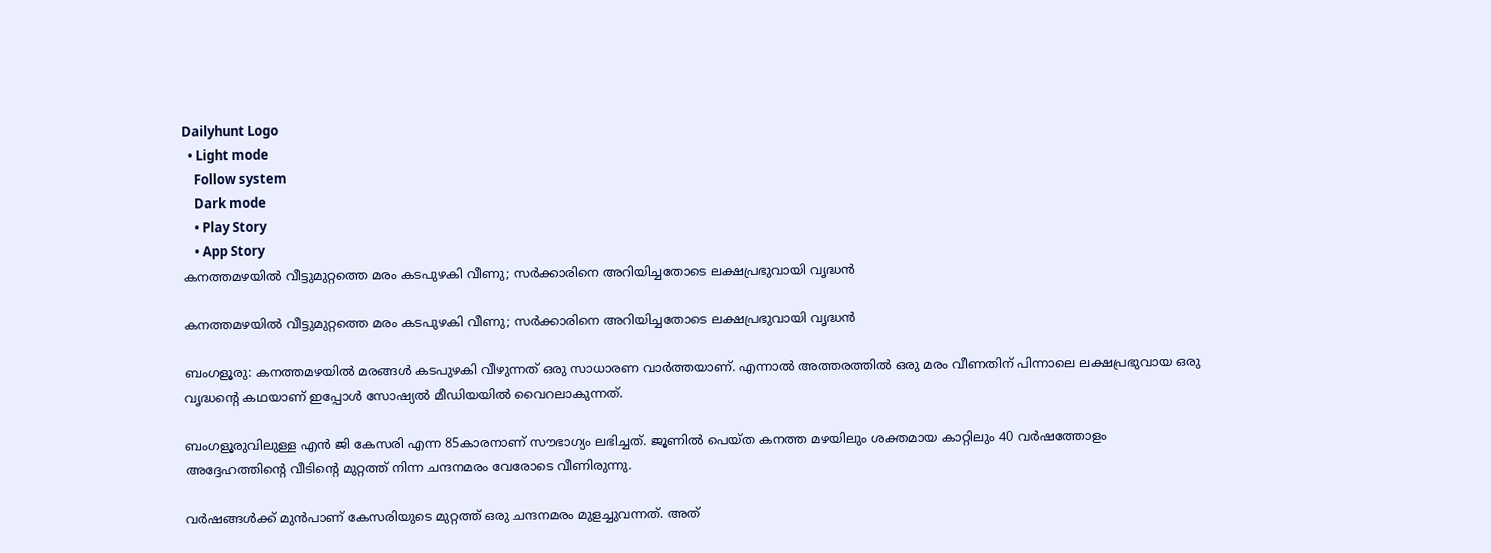Dailyhunt Logo
  • Light mode
    Follow system
    Dark mode
    • Play Story
    • App Story
കനത്തമഴയില്‍ വീട്ടുമുറ്റത്തെ മരം കടപുഴകി വീണു; സര്‍ക്കാരിനെ അറിയിച്ചതോടെ ലക്ഷപ്രഭുവായി വൃദ്ധൻ

കനത്തമഴയില്‍ വീട്ടുമുറ്റത്തെ മരം കടപുഴകി വീണു; സര്‍ക്കാരിനെ അറിയിച്ചതോടെ ലക്ഷപ്രഭുവായി വൃദ്ധൻ

ബംഗളൂരു: കനത്തമഴയില്‍ മരങ്ങള്‍ കടപുഴകി വീഴുന്നത് ഒരു സാധാരണ വാർത്തയാണ്. എന്നാല്‍ അത്തരത്തില്‍ ഒരു മരം വീണതിന് പിന്നാലെ ലക്ഷപ്രഭുവായ ഒരു വൃദ്ധന്റെ കഥയാണ് ഇപ്പോള്‍ സോഷ്യല്‍ മീഡിയയില്‍ വൈറലാകുന്നത്.

ബംഗളൂരുവിലുള്ള എൻ ജി കേസരി എന്ന 85കാരനാണ് സൗഭാഗ്യം ലഭിച്ചത്. ജൂണില്‍ പെയ്ത കനത്ത മഴയിലും ശക്തമായ കാറ്റിലും 40 വർഷത്തോളം അദ്ദേഹത്തിന്റെ വീടിന്റെ മുറ്റത്ത് നിന്ന ചന്ദനമരം വേരോടെ വീണിരുന്നു.

വർഷങ്ങള്‍ക്ക് മുൻപാണ് കേസരിയുടെ മുറ്റത്ത് ഒരു ചന്ദനമരം മുളച്ചുവന്നത്. അത്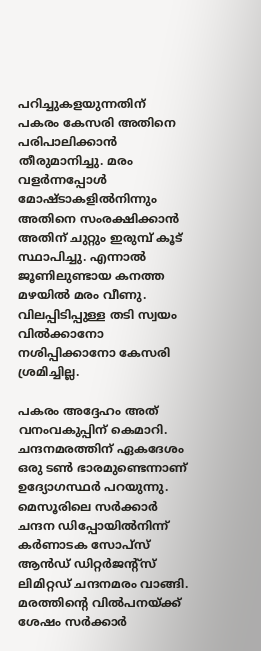പറിച്ചുകളയുന്നതിന് പകരം കേസരി അതിനെ പരിപാലിക്കാൻ തീരുമാനിച്ചു. മരം വളർന്നപ്പോള്‍ മോഷ്ടാകളില്‍നിന്നും അതിനെ സംരക്ഷിക്കാൻ അതിന് ചുറ്റും ഇരുമ്പ് കൂട് സ്ഥാപിച്ചു. എന്നാല്‍ ജൂണിലുണ്ടായ കനത്ത മഴയില്‍ മരം വീണു. വിലപ്പിടിപ്പുള്ള തടി സ്വയം വില്‍ക്കാനോ നശിപ്പിക്കാനോ കേസരി ശ്രമിച്ചില്ല.

പകരം അദ്ദേഹം അത് വനംവകുപ്പിന് കെമാറി. ചന്ദനമരത്തിന് ഏകദേശം ഒരു ടണ്‍ ഭാരമുണ്ടെന്നാണ് ഉദ്യോഗസ്ഥർ പറയുന്നു. മെസൂരിലെ സർക്കാർ ചന്ദന ഡിപ്പോയില്‍നിന്ന് കർണാടക സോപ്സ് ആൻഡ് ഡിറ്റർജന്റ്സ് ലിമിറ്റഡ് ചന്ദനമരം വാങ്ങി. മരത്തിന്റെ വില്‍പനയ്ക്ക് ശേഷം സർക്കാർ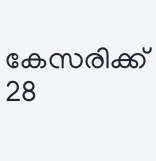കേസരിക്ക് 28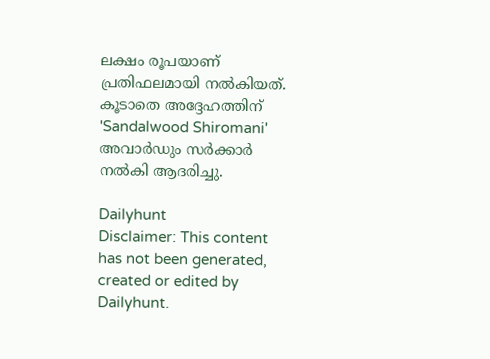ലക്ഷം രൂപയാണ് പ്രതിഫലമായി നല്‍കിയത്. കൂടാതെ അദ്ദേഹത്തിന് 'Sandalwood Shiromani' അവാർഡും സർക്കാർ നല്‍കി ആദരിച്ചു.

Dailyhunt
Disclaimer: This content has not been generated, created or edited by Dailyhunt.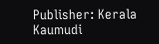Publisher: Kerala Kaumudi